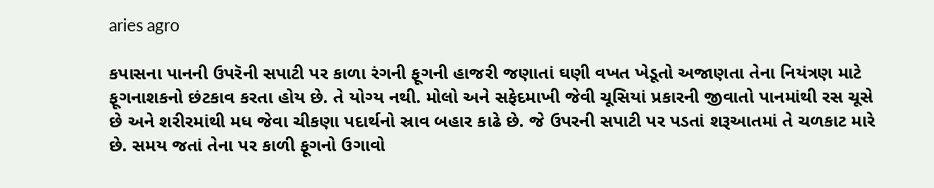aries agro

કપાસના પાનની ઉપરૅની સપાટી પર કાળા રંગની ફૂગની હાજરી જણાતાં ઘણી વખત ખેડૂતો અજાણતા તેના નિયંત્રણ માટે ફૂગનાશકનો છંટકાવ કરતા હોય છે. તે યોગ્ય નથી. મોલો અને સફેદમાખી જેવી ચૂસિયાં પ્રકારની જીવાતો પાનમાંથી રસ ચૂસે છે અને શરીરમાંથી મધ જેવા ચીકણા પદાર્થનો સ્રાવ બહાર કાઢે છે. જે ઉપરની સપાટી પર પડતાં શરૂઆતમાં તે ચળકાટ મારે છે. સમય જતાં તેના પર કાળી ફૂગનો ઉગાવો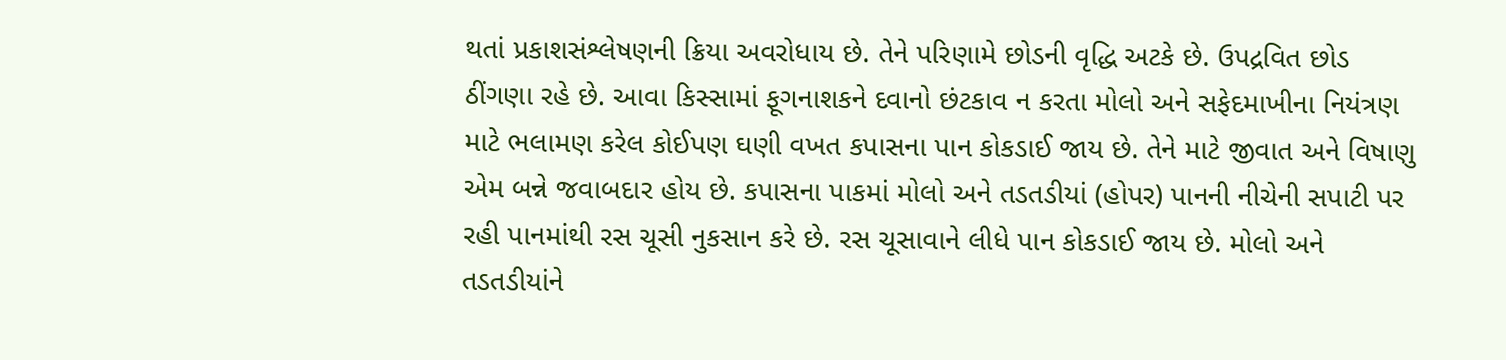થતાં પ્રકાશસંશ્લેષણની ક્રિયા અવરોધાય છે. તેને પરિણામે છોડની વૃદ્ધિ અટકે છે. ઉપદ્રવિત છોડ ઠીંગણા રહે છે. આવા કિસ્સામાં ફૂગનાશકને દવાનો છંટકાવ ન કરતા મોલો અને સફેદમાખીના નિયંત્રણ માટે ભલામણ કરેલ કોઈપણ ઘણી વખત કપાસના પાન કોકડાઈ જાય છે. તેને માટે જીવાત અને વિષાણુ એમ બન્ને જવાબદાર હોય છે. કપાસના પાકમાં મોલો અને તડતડીયાં (હોપર) પાનની નીચેની સપાટી પર રહી પાનમાંથી રસ ચૂસી નુકસાન કરે છે. રસ ચૂસાવાને લીધે પાન કોકડાઈ જાય છે. મોલો અને તડતડીયાંને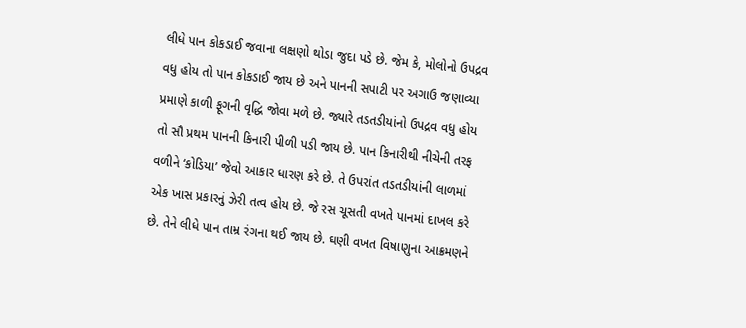લીધે પાન કોકડાઈ જવાના લક્ષણો થોડા જુદા પડે છે. જેમ કે, મોલોનો ઉપદ્રવ વધુ હોય તો પાન કોકડાઈ જાય છે અને પાનની સપાટી પર અગાઉ જણાવ્યા પ્રમાણે કાળી ફૂગની વૃદ્ધિ જોવા મળે છે. જ્યારે તડતડીયાંનો ઉપદ્રવ વધુ હોય તો સૌ પ્રથમ પાનની કિનારી પીળી પડી જાય છે. પાન કિનારીથી નીચેની તરફ વળીને ‘કોડિયા’ જેવો આકાર ધારણ કરે છે. તે ઉપરાંત તડતડીયાંની લાળમાં એક ખાસ પ્રકારનું ઝેરી તત્વ હોય છે. જે રસ ચૂસતી વખતે પાનમાં દાખલ કરે છે. તેને લીધે પાન તામ્ર રંગના થઈ જાય છે. ઘણી વખત વિષાણુના આક્રમણને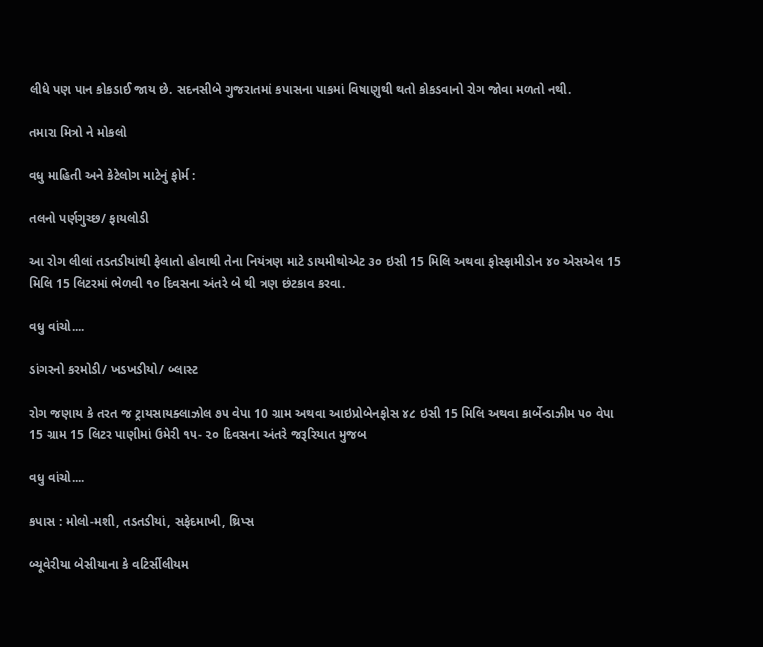લીધે પણ પાન કોકડાઈ જાય છે. સદનસીબે ગુજરાતમાં કપાસના પાકમાં વિષાણુથી થતો કોકડવાનો રોગ જોવા મળતો નથી.

તમારા મિત્રો ને મોકલો

વધુ માહિતી અને કેટેલોગ માટેનું ફોર્મ :

તલનો પર્ણગુચ્છ/ ફાયલોડી

આ રોગ લીલાં તડતડીયાંથી ફેલાતો હોવાથી તેના નિયંત્રણ માટે ડાયમીથોએટ ૩૦ ઇસી 15 મિલિ અથવા ફોસ્ફામીડોન ૪૦ એસએલ 15 મિલિ 15 લિટરમાં ભેળવી ૧૦ દિવસના અંતરે બે થી ત્રણ છંટકાવ કરવા.

વધુ વાંચો....

ડાંગરનો કરમોડી/ ખડખડીયો/ બ્લાસ્ટ

રોગ જણાય કે તરત જ ટ્રાયસાયક્લાઝોલ ૭૫ વેપા 10 ગ્રામ અથવા આઇપ્રોબેનફોસ ૪૮ ઇસી 15 મિલિ અથવા કાર્બેન્ડાઝીમ ૫૦ વેપા 15 ગ્રામ 15 લિટર પાણીમાં ઉમેરી ૧૫- ૨૦ દિવસના અંતરે જરૂરિયાત મુજબ

વધુ વાંચો....

કપાસ : મોલો-મશી, તડતડીયાં, સફેદમાખી, થ્રિપ્સ

બ્યૂવેરીયા બેસીયાના કે વટિર્સીલીયમ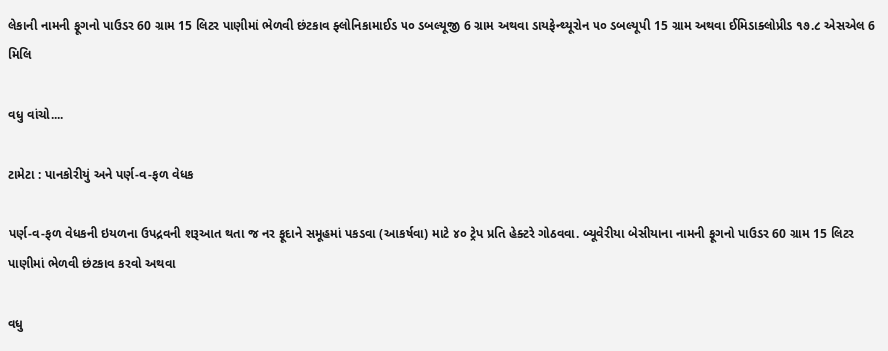લેકાની નામની ફૂગનો પાઉડર 60 ગ્રામ 15 લિટર પાણીમાં ભેળવી છંટકાવ ફ્લોનિકામાઈડ ૫૦ ડબલ્યૂજી 6 ગ્રામ અથવા ડાયફેન્થ્યૂરોન ૫૦ ડબલ્યૂપી 15 ગ્રામ અથવા ઈમિડાક્લોપ્રીડ ૧૭.૮ એસએલ 6 મિલિ

વધુ વાંચો....

ટામેટા : પાનકોરીયું અને પર્ણ-વ-ફળ વેધક

પર્ણ-વ-ફળ વેધકની ઇયળના ઉપદ્રવની શરૂઆત થતા જ નર ફૂદાને સમૂહમાં પકડવા (આકર્ષવા) માટે ૪૦ ટ્રેપ પ્રતિ હેક્ટરે ગોઠવવા. બ્યૂવેરીયા બેસીયાના નામની ફૂગનો પાઉડર 60 ગ્રામ 15 લિટર પાણીમાં ભેળવી છંટકાવ કરવો અથવા

વધુ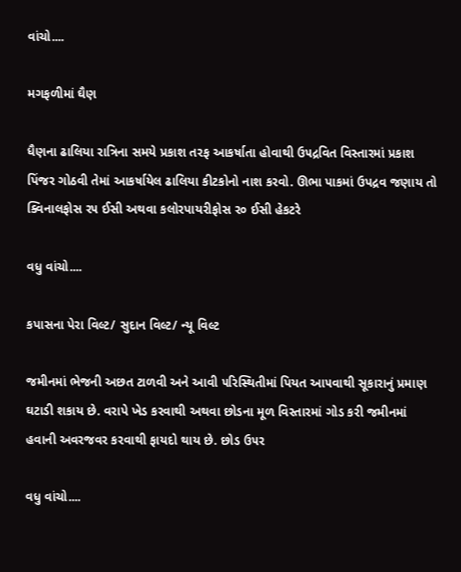વાંચો....

મગફળીમાં ઘૈણ

ધૈણના ઢાલિયા રાત્રિના સમયે પ્રકાશ તરફ આકર્ષાતા હોવાથી ઉ૫દ્રવિત વિસ્તારમાં પ્રકાશ પિંજર ગોઠવી તેમાં આકર્ષાયેલ ઢાલિયા કીટકોનો નાશ કરવો. ઊભા પાકમાં ઉપદ્રવ જણાય તો ક્વિનાલફોસ ર૫ ઈસી અથવા કલોરપાયરીફોસ ર૦ ઈસી હેકટરે

વધુ વાંચો....

કપાસના પેરા વિલ્ટ/ સુદાન વિલ્ટ/ ન્યૂ વિલ્ટ

જમીનમાં ભેજની અછત ટાળવી અને આવી ૫રિસ્થિતીમાં પિયત આ૫વાથી સૂકારાનું પ્રમાણ ઘટાડી શકાય છે. વરાપે ખેડ કરવાથી અથવા છોડના મૂળ વિસ્તારમાં ગોડ કરી જમીનમાં હવાની અવરજવર કરવાથી ફાયદો થાય છે. છોડ ઉ૫ર

વધુ વાંચો....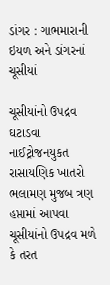ડાંગર : ગાભમારાની ઇયળ અને ડાંગરનાં ચૂસીયાં

ચૂસીયાંનો ઉપદ્રવ ઘટાડવા નાઈટ્રોજનયુકત રાસાયણિક ખાતરો ભલામણ મુજબ ત્રણ હપ્તામાં આપવા ચૂસીયાંનો ઉપદ્રવ મળે કે તરત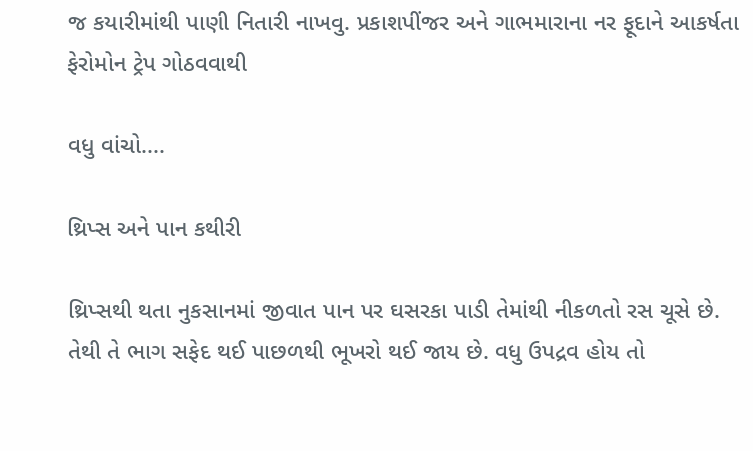જ કયારીમાંથી પાણી નિતારી નાખવુ. પ્રકાશપીંજર અને ગાભમારાના નર ફૂદાને આકર્ષતા ફેરોમોન ટ્રેપ ગોઠવવાથી

વધુ વાંચો....

થ્રિપ્સ અને પાન કથીરી

થ્રિપ્સથી થતા નુકસાનમાં જીવાત પાન પર ઘસરકા પાડી તેમાંથી નીકળતો રસ ચૂસે છે. તેથી તે ભાગ સફેદ થઈ પાછળથી ભૂખરો થઈ જાય છે. વધુ ઉપદ્રવ હોય તો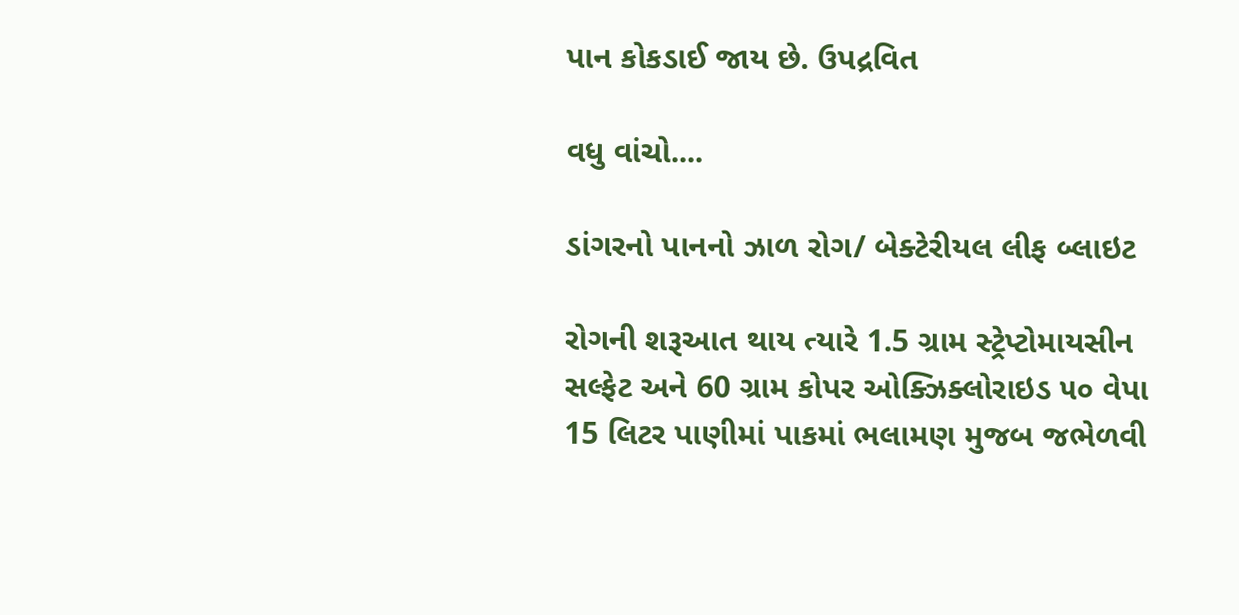પાન કોકડાઈ જાય છે. ઉપદ્રવિત

વધુ વાંચો....

ડાંગરનો પાનનો ઝાળ રોગ/ બેક્ટેરીયલ લીફ બ્લાઇટ

રોગની શરૂઆત થાય ત્યારે 1.5 ગ્રામ સ્ટ્રેપ્ટોમાયસીન સલ્ફેટ અને 60 ગ્રામ કોપર ઓક્ઝિક્લોરાઇડ ૫૦ વેપા 15 લિટર પાણીમાં પાકમાં ભલામણ મુજબ જભેળવી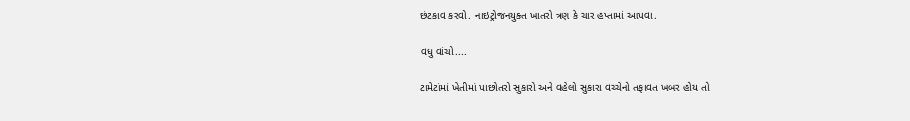છંટકાવ કરવો. નાઇટ્રોજનયુક્ત ખાતરો ત્રણ કે ચાર હપ્તામાં આપવા.

વધુ વાંચો....

ટામેટાંમાં ખેતીમાં પાછોતરો સુકારો અને વહેલો સુકારા વચ્ચેનો તફાવત ખબર હોય તો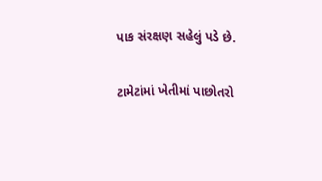પાક સંરક્ષણ સહેલું પડે છે.

ટામેટાંમાં ખેતીમાં પાછોતરો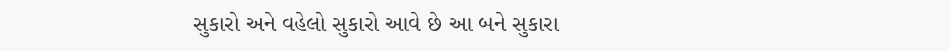સુકારો અને વહેલો સુકારો આવે છે આ બને સુકારા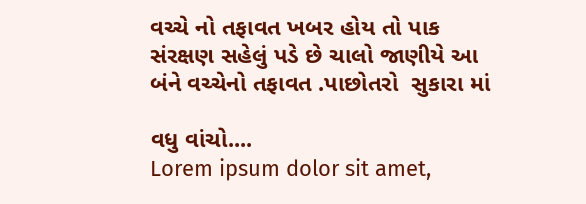વચ્ચે નો તફાવત ખબર હોય તો પાક સંરક્ષણ સહેલું પડે છે ચાલો જાણીયે આ બંને વચ્ચેનો તફાવત .પાછોતરો  સુકારા માં

વધુ વાંચો....
Lorem ipsum dolor sit amet,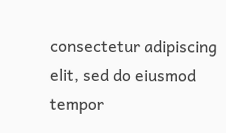consectetur adipiscing elit, sed do eiusmod tempor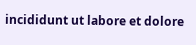incididunt ut labore et dolore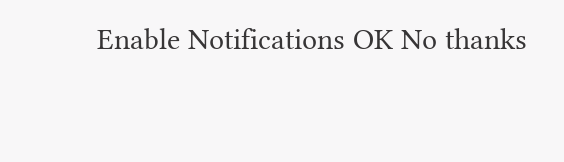Enable Notifications OK No thanks